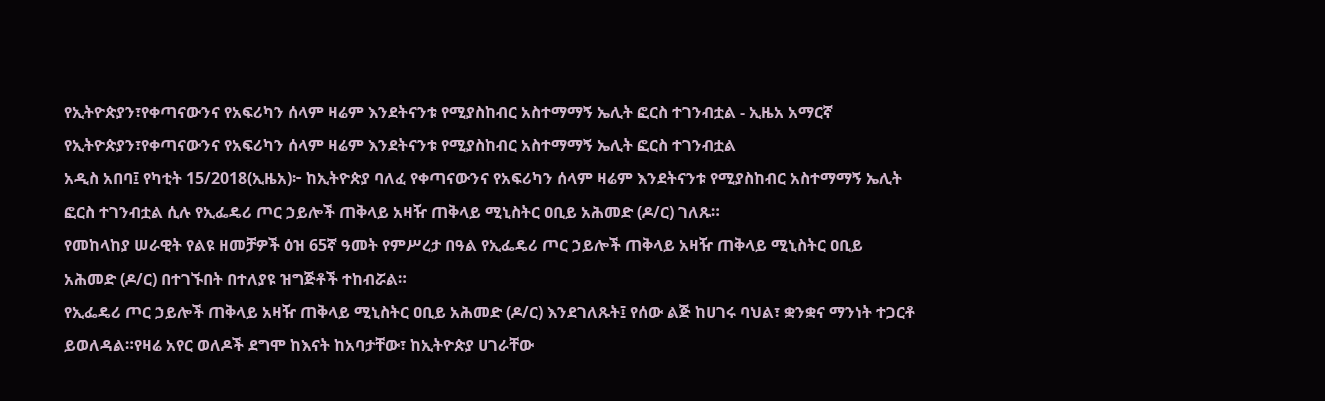የኢትዮጵያን፣የቀጣናውንና የአፍሪካን ሰላም ዛሬም እንደትናንቱ የሚያስከብር አስተማማኝ ኤሊት ፎርስ ተገንብቷል - ኢዜአ አማርኛ
የኢትዮጵያን፣የቀጣናውንና የአፍሪካን ሰላም ዛሬም እንደትናንቱ የሚያስከብር አስተማማኝ ኤሊት ፎርስ ተገንብቷል
አዲስ አበባ፤ የካቲት 15/2018(ኢዜአ)፦ ከኢትዮጵያ ባለፈ የቀጣናውንና የአፍሪካን ሰላም ዛሬም እንደትናንቱ የሚያስከብር አስተማማኝ ኤሊት ፎርስ ተገንብቷል ሲሉ የኢፌዴሪ ጦር ኃይሎች ጠቅላይ አዛዥ ጠቅላይ ሚኒስትር ዐቢይ አሕመድ (ዶ/ር) ገለጹ።
የመከላከያ ሠራዊት የልዩ ዘመቻዎች ዕዝ 65ኛ ዓመት የምሥረታ በዓል የኢፌዴሪ ጦር ኃይሎች ጠቅላይ አዛዥ ጠቅላይ ሚኒስትር ዐቢይ አሕመድ (ዶ/ር) በተገኙበት በተለያዩ ዝግጅቶች ተከብሯል።
የኢፌዴሪ ጦር ኃይሎች ጠቅላይ አዛዥ ጠቅላይ ሚኒስትር ዐቢይ አሕመድ (ዶ/ር) እንደገለጹት፤ የሰው ልጅ ከሀገሩ ባህል፣ ቋንቋና ማንነት ተጋርቶ ይወለዳል።የዛሬ አየር ወለዶች ደግሞ ከእናት ከአባታቸው፣ ከኢትዮጵያ ሀገራቸው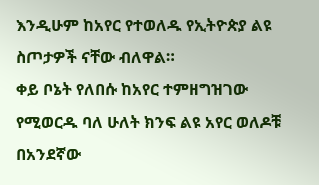እንዲሁም ከአየር የተወለዱ የኢትዮጵያ ልዩ ስጦታዎች ናቸው ብለዋል።
ቀይ ቦኔት የለበሱ ከአየር ተምዘግዝገው የሚወርዱ ባለ ሁለት ክንፍ ልዩ አየር ወለዶቹ በአንደኛው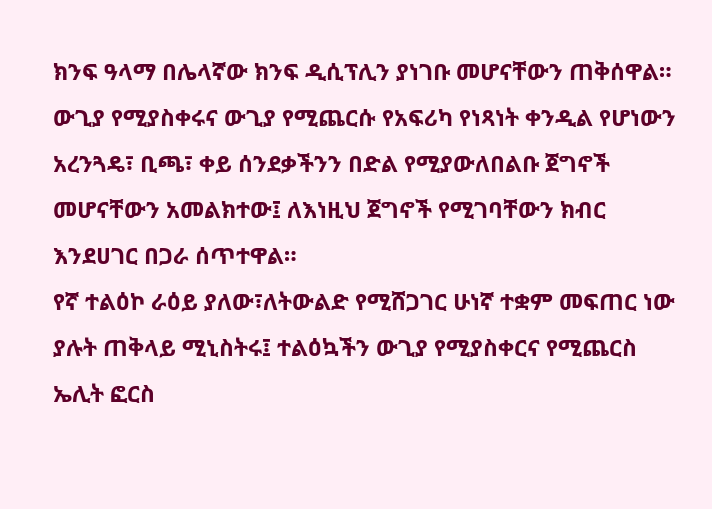ክንፍ ዓላማ በሌላኛው ክንፍ ዲሲፕሊን ያነገቡ መሆናቸውን ጠቅሰዋል።
ውጊያ የሚያስቀሩና ውጊያ የሚጨርሱ የአፍሪካ የነጻነት ቀንዲል የሆነውን አረንጓዴ፣ ቢጫ፣ ቀይ ሰንደቃችንን በድል የሚያውለበልቡ ጀግኖች መሆናቸውን አመልክተው፤ ለእነዚህ ጀግኖች የሚገባቸውን ክብር እንደሀገር በጋራ ሰጥተዋል።
የኛ ተልዕኮ ራዕይ ያለው፣ለትውልድ የሚሸጋገር ሁነኛ ተቋም መፍጠር ነው ያሉት ጠቅላይ ሚኒስትሩ፤ ተልዕኳችን ውጊያ የሚያስቀርና የሚጨርስ ኤሊት ፎርስ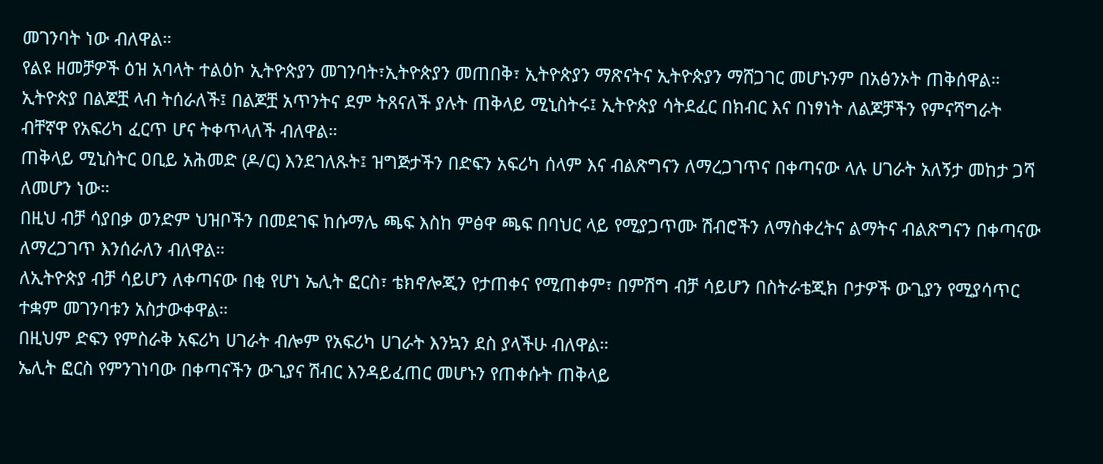መገንባት ነው ብለዋል።
የልዩ ዘመቻዎች ዕዝ አባላት ተልዕኮ ኢትዮጵያን መገንባት፣ኢትዮጵያን መጠበቅ፣ ኢትዮጵያን ማጽናትና ኢትዮጵያን ማሸጋገር መሆኑንም በአፅንኦት ጠቅሰዋል።
ኢትዮጵያ በልጆቿ ላብ ትሰራለች፤ በልጆቿ አጥንትና ደም ትጸናለች ያሉት ጠቅላይ ሚኒስትሩ፤ ኢትዮጵያ ሳትደፈር በክብር እና በነፃነት ለልጆቻችን የምናሻግራት ብቸኛዋ የአፍሪካ ፈርጥ ሆና ትቀጥላለች ብለዋል።
ጠቅላይ ሚኒስትር ዐቢይ አሕመድ (ዶ/ር) እንደገለጹት፤ ዝግጅታችን በድፍን አፍሪካ ሰላም እና ብልጽግናን ለማረጋገጥና በቀጣናው ላሉ ሀገራት አለኝታ መከታ ጋሻ ለመሆን ነው።
በዚህ ብቻ ሳያበቃ ወንድም ህዝቦችን በመደገፍ ከሱማሌ ጫፍ እስከ ምፅዋ ጫፍ በባህር ላይ የሚያጋጥሙ ሽብሮችን ለማስቀረትና ልማትና ብልጽግናን በቀጣናው ለማረጋገጥ እንሰራለን ብለዋል።
ለኢትዮጵያ ብቻ ሳይሆን ለቀጣናው በቂ የሆነ ኤሊት ፎርስ፣ ቴክኖሎጂን የታጠቀና የሚጠቀም፣ በምሽግ ብቻ ሳይሆን በስትራቴጂክ ቦታዎች ውጊያን የሚያሳጥር ተቋም መገንባቱን አስታውቀዋል።
በዚህም ድፍን የምስራቅ አፍሪካ ሀገራት ብሎም የአፍሪካ ሀገራት እንኳን ደስ ያላችሁ ብለዋል።
ኤሊት ፎርስ የምንገነባው በቀጣናችን ውጊያና ሽብር እንዳይፈጠር መሆኑን የጠቀሱት ጠቅላይ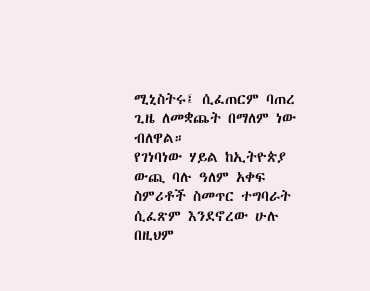ሚኒስትሩ፤ ሲፈጠርም ባጠረ ጊዜ ለመቋጨት በማለም ነው ብለዋል።
የገነባነው ሃይል ከኢትዮጵያ ውጪ ባሉ ዓለም አቀፍ ስምሪቶች ስመጥር ተግባራት ሲፈጽም እንደኖረው ሁሉ በዚህም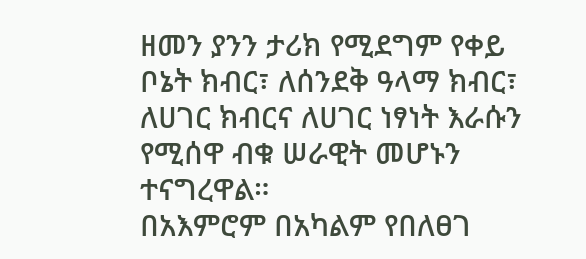ዘመን ያንን ታሪክ የሚደግም የቀይ ቦኔት ክብር፣ ለሰንደቅ ዓላማ ክብር፣ ለሀገር ክብርና ለሀገር ነፃነት እራሱን የሚሰዋ ብቁ ሠራዊት መሆኑን ተናግረዋል።
በአእምሮም በአካልም የበለፀገ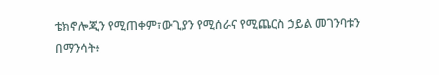ቴክኖሎጂን የሚጠቀም፣ውጊያን የሚሰራና የሚጨርስ ኃይል መገንባቱን በማንሳት፥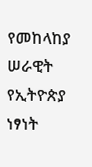የመከላከያ ሠራዊት የኢትዮጵያ ነፃነት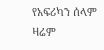የአፍሪካን ሰላም ዛሬም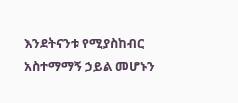እንደትናንቱ የሚያስከብር አስተማማኝ ኃይል መሆኑን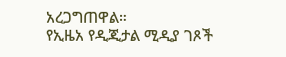አረጋግጠዋል።
የኢዜአ የዲጂታል ሚዲያ ገጾች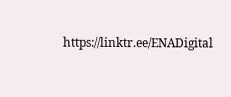https://linktr.ee/ENADigital